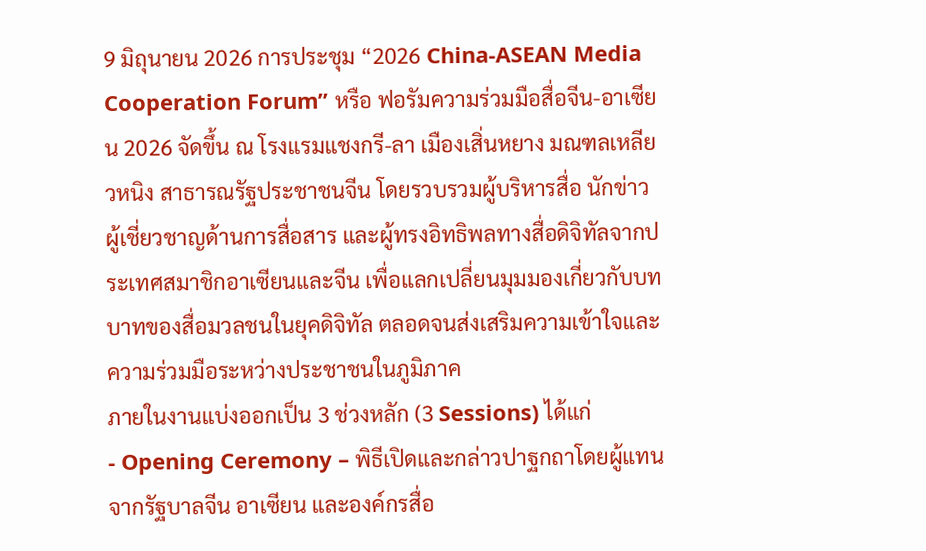9 มิถุนายน 2026 การประชุม “2026 China-ASEAN Media Cooperation Forum” หรือ ฟอรัมความร่วมมือสื่อจีน-อาเซียน 2026 จัดขึ้น ณ โรงแรมแชงกรี-ลา เมืองเสิ่นหยาง มณฑลเหลียวหนิง สาธารณรัฐประชาชนจีน โดยรวบรวมผู้บริหารสื่อ นักข่าว ผู้เชี่ยวชาญด้านการสื่อสาร และผู้ทรงอิทธิพลทางสื่อดิจิทัลจากประเทศสมาชิกอาเซียนและจีน เพื่อแลกเปลี่ยนมุมมองเกี่ยวกับบทบาทของสื่อมวลชนในยุคดิจิทัล ตลอดจนส่งเสริมความเข้าใจและความร่วมมือระหว่างประชาชนในภูมิภาค
ภายในงานแบ่งออกเป็น 3 ช่วงหลัก (3 Sessions) ได้แก่
- Opening Ceremony – พิธีเปิดและกล่าวปาฐกถาโดยผู้แทนจากรัฐบาลจีน อาเซียน และองค์กรสื่อ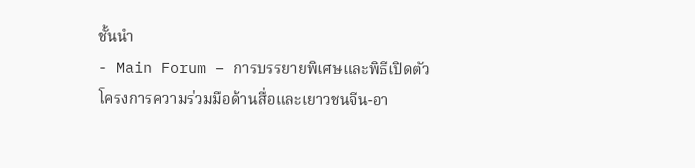ชั้นนำ
- Main Forum – การบรรยายพิเศษและพิธีเปิดตัวโครงการความร่วมมือด้านสื่อและเยาวชนจีน-อา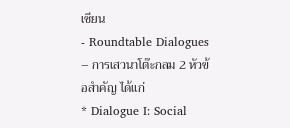เซียน
- Roundtable Dialogues – การเสวนาโต๊ะกลม 2 หัวข้อสำคัญ ได้แก่
* Dialogue I: Social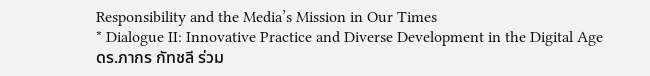Responsibility and the Media’s Mission in Our Times
* Dialogue II: Innovative Practice and Diverse Development in the Digital Age
ดร.ภากร กัทชลี ร่วม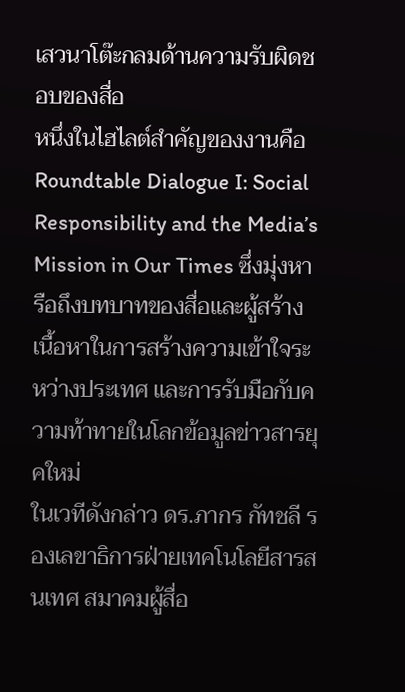เสวนาโต๊ะกลมด้านความรับผิดชอบของสื่อ
หนึ่งในไฮไลต์สำคัญของงานคือ Roundtable Dialogue I: Social Responsibility and the Media’s Mission in Our Times ซึ่งมุ่งหารือถึงบทบาทของสื่อและผู้สร้างเนื้อหาในการสร้างความเข้าใจระหว่างประเทศ และการรับมือกับความท้าทายในโลกข้อมูลข่าวสารยุคใหม่
ในเวทีดังกล่าว ดร.ภากร กัทชลี รองเลขาธิการฝ่ายเทคโนโลยีสารสนเทศ สมาคมผู้สื่อ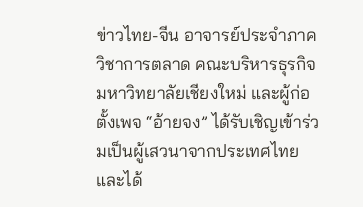ข่าวไทย-จีน อาจารย์ประจำภาควิชาการตลาด คณะบริหารธุรกิจ มหาวิทยาลัยเชียงใหม่ และผู้ก่อตั้งเพจ “อ้ายจง” ได้รับเชิญเข้าร่วมเป็นผู้เสวนาจากประเทศไทย และได้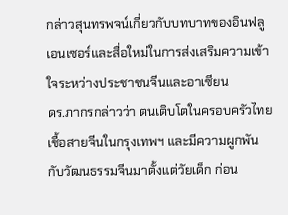กล่าวสุนทรพจน์เกี่ยวกับบทบาทของอินฟลูเอนเซอร์และสื่อใหม่ในการส่งเสริมความเข้าใจระหว่างประชาชนจีนและอาเซียน
ดร.ภากรกล่าวว่า ตนเติบโตในครอบครัวไทยเชื้อสายจีนในกรุงเทพฯ และมีความผูกพันกับวัฒนธรรมจีนมาตั้งแต่วัยเด็ก ก่อน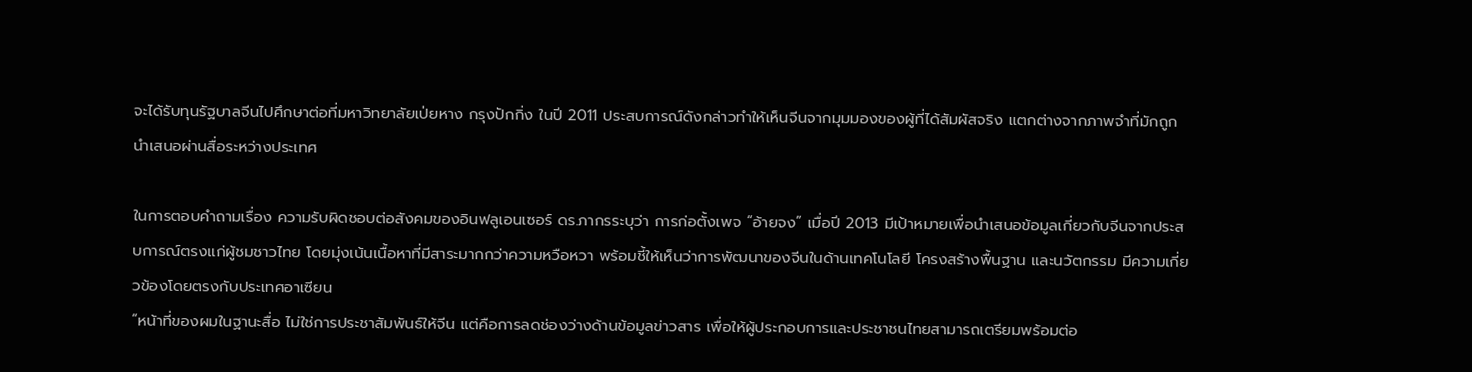จะได้รับทุนรัฐบาลจีนไปศึกษาต่อที่มหาวิทยาลัยเป่ยหาง กรุงปักกิ่ง ในปี 2011 ประสบการณ์ดังกล่าวทำให้เห็นจีนจากมุมมองของผู้ที่ได้สัมผัสจริง แตกต่างจากภาพจำที่มักถูกนำเสนอผ่านสื่อระหว่างประเทศ

ในการตอบคำถามเรื่อง ความรับผิดชอบต่อสังคมของอินฟลูเอนเซอร์ ดร.ภากรระบุว่า การก่อตั้งเพจ “อ้ายจง” เมื่อปี 2013 มีเป้าหมายเพื่อนำเสนอข้อมูลเกี่ยวกับจีนจากประสบการณ์ตรงแก่ผู้ชมชาวไทย โดยมุ่งเน้นเนื้อหาที่มีสาระมากกว่าความหวือหวา พร้อมชี้ให้เห็นว่าการพัฒนาของจีนในด้านเทคโนโลยี โครงสร้างพื้นฐาน และนวัตกรรม มีความเกี่ยวข้องโดยตรงกับประเทศอาเซียน
“หน้าที่ของผมในฐานะสื่อ ไม่ใช่การประชาสัมพันธ์ให้จีน แต่คือการลดช่องว่างด้านข้อมูลข่าวสาร เพื่อให้ผู้ประกอบการและประชาชนไทยสามารถเตรียมพร้อมต่อ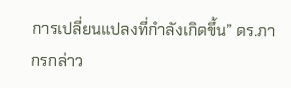การเปลี่ยนแปลงที่กำลังเกิดขึ้น” ดร.ภากรกล่าว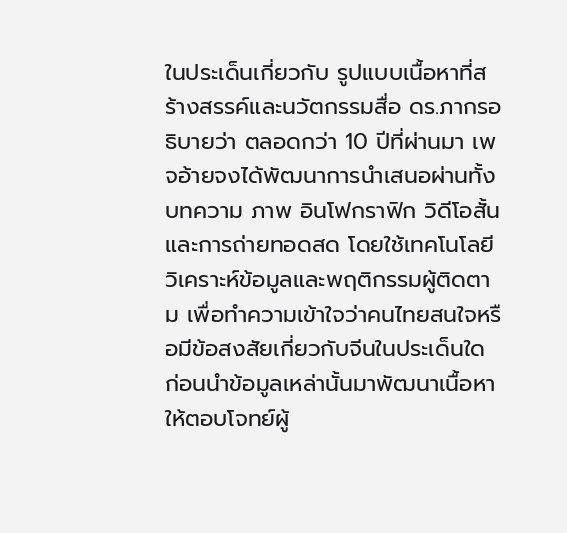ในประเด็นเกี่ยวกับ รูปแบบเนื้อหาที่สร้างสรรค์และนวัตกรรมสื่อ ดร.ภากรอธิบายว่า ตลอดกว่า 10 ปีที่ผ่านมา เพจอ้ายจงได้พัฒนาการนำเสนอผ่านทั้งบทความ ภาพ อินโฟกราฟิก วิดีโอสั้น และการถ่ายทอดสด โดยใช้เทคโนโลยีวิเคราะห์ข้อมูลและพฤติกรรมผู้ติดตาม เพื่อทำความเข้าใจว่าคนไทยสนใจหรือมีข้อสงสัยเกี่ยวกับจีนในประเด็นใด ก่อนนำข้อมูลเหล่านั้นมาพัฒนาเนื้อหาให้ตอบโจทย์ผู้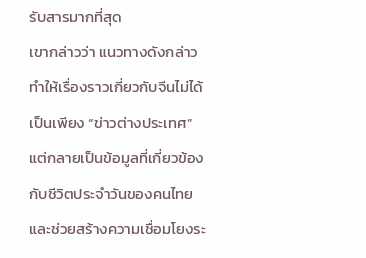รับสารมากที่สุด
เขากล่าวว่า แนวทางดังกล่าวทำให้เรื่องราวเกี่ยวกับจีนไม่ได้เป็นเพียง “ข่าวต่างประเทศ” แต่กลายเป็นข้อมูลที่เกี่ยวข้องกับชีวิตประจำวันของคนไทย และช่วยสร้างความเชื่อมโยงระ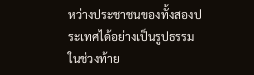หว่างประชาชนของทั้งสองประเทศได้อย่างเป็นรูปธรรม
ในช่วงท้าย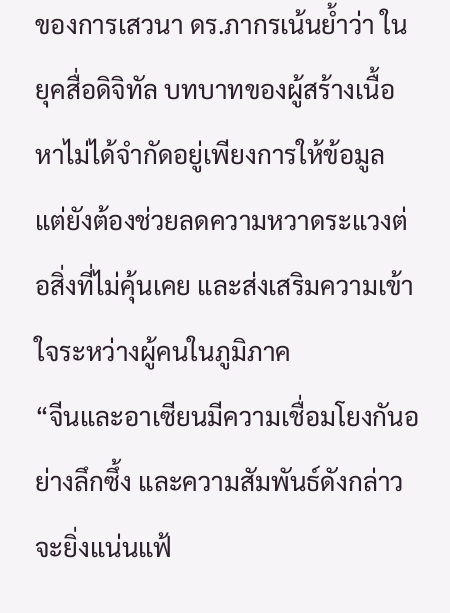ของการเสวนา ดร.ภากรเน้นย้ำว่า ในยุคสื่อดิจิทัล บทบาทของผู้สร้างเนื้อหาไม่ได้จำกัดอยู่เพียงการให้ข้อมูล แต่ยังต้องช่วยลดความหวาดระแวงต่อสิ่งที่ไม่คุ้นเคย และส่งเสริมความเข้าใจระหว่างผู้คนในภูมิภาค
“จีนและอาเซียนมีความเชื่อมโยงกันอย่างลึกซึ้ง และความสัมพันธ์ดังกล่าวจะยิ่งแน่นแฟ้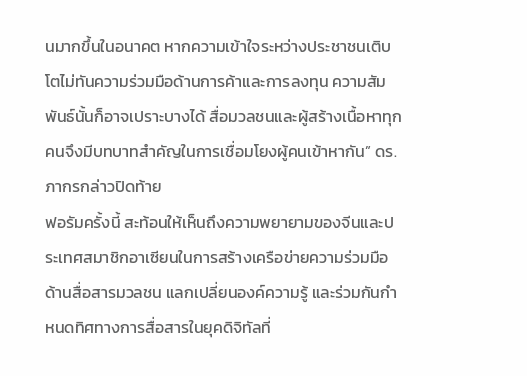นมากขึ้นในอนาคต หากความเข้าใจระหว่างประชาชนเติบโตไม่ทันความร่วมมือด้านการค้าและการลงทุน ความสัมพันธ์นั้นก็อาจเปราะบางได้ สื่อมวลชนและผู้สร้างเนื้อหาทุกคนจึงมีบทบาทสำคัญในการเชื่อมโยงผู้คนเข้าหากัน” ดร.ภากรกล่าวปิดท้าย
ฟอรัมครั้งนี้ สะท้อนให้เห็นถึงความพยายามของจีนและประเทศสมาชิกอาเซียนในการสร้างเครือข่ายความร่วมมือด้านสื่อสารมวลชน แลกเปลี่ยนองค์ความรู้ และร่วมกันกำหนดทิศทางการสื่อสารในยุคดิจิทัลที่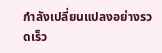กำลังเปลี่ยนแปลงอย่างรวดเร็ว